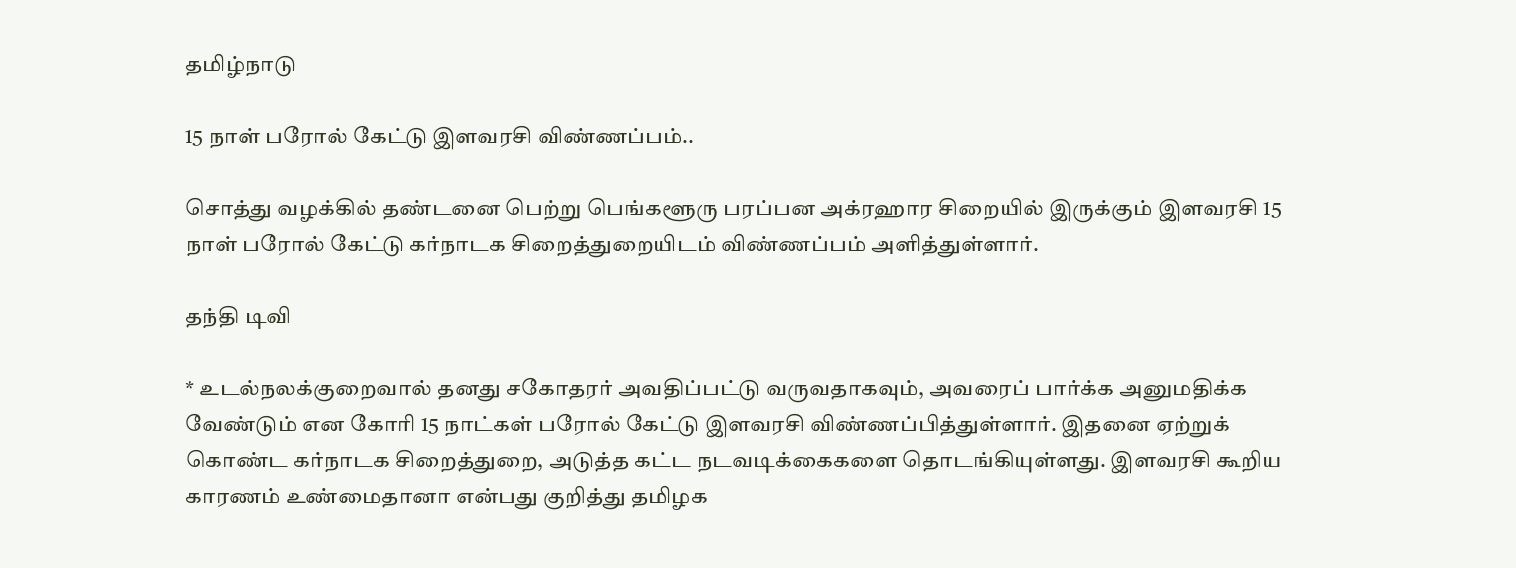தமிழ்நாடு

15 நாள் பரோல் கேட்டு இளவரசி விண்ணப்பம்..

சொத்து வழக்கில் தண்டனை பெற்று பெங்களூரு பரப்பன அக்ரஹார சிறையில் இருக்கும் இளவரசி 15 நாள் பரோல் கேட்டு கர்நாடக சிறைத்துறையிடம் விண்ணப்பம் அளித்துள்ளார்.

தந்தி டிவி

* உடல்நலக்குறைவால் தனது சகோதரர் அவதிப்பட்டு வருவதாகவும், அவரைப் பார்க்க அனுமதிக்க வேண்டும் என கோரி 15 நாட்கள் பரோல் கேட்டு இளவரசி விண்ணப்பித்துள்ளார். இதனை ஏற்றுக் கொண்ட கர்நாடக சிறைத்துறை, அடுத்த கட்ட நடவடிக்கைகளை தொடங்கியுள்ளது. இளவரசி கூறிய காரணம் உண்மைதானா என்பது குறித்து தமிழக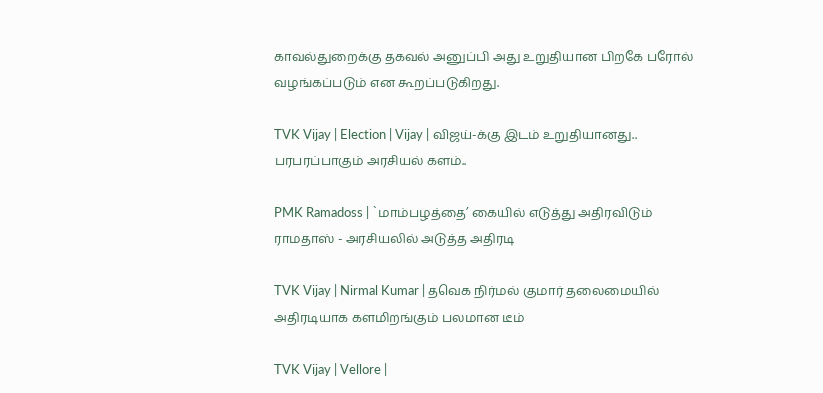காவல்துறைக்கு தகவல் அனுப்பி அது உறுதியான பிறகே பரோல் வழங்கப்படும் என கூறப்படுகிறது.

TVK Vijay | Election | Vijay | விஜய்-க்கு இடம் உறுதியானது.. பரபரப்பாகும் அரசியல் களம்..

PMK Ramadoss | `மாம்பழத்தை’ கையில் எடுத்து அதிரவிடும் ராமதாஸ் - அரசியலில் அடுத்த அதிரடி

TVK Vijay | Nirmal Kumar | தவெக நிர்மல் குமார் தலைமையில் அதிரடியாக களமிறங்கும் பலமான டீம்

TVK Vijay | Vellore |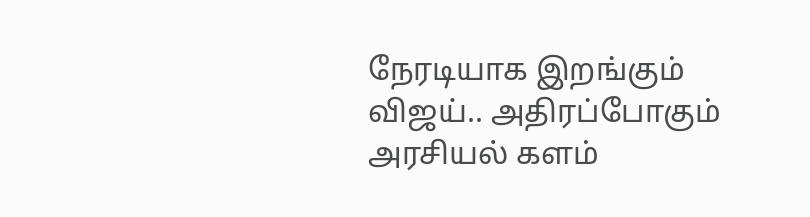நேரடியாக இறங்கும் விஜய்.. அதிரப்போகும் அரசியல் களம்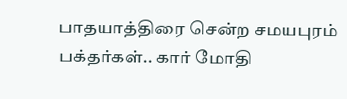பாதயாத்திரை சென்ற சமயபுரம் பக்தர்கள்.. கார் மோதி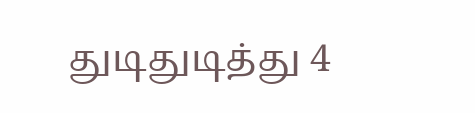துடிதுடித்து 4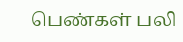பெண்கள் பலி